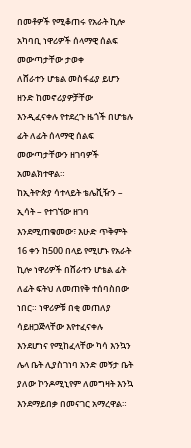በመቶዎች የሚቆጠሩ የአራት ኪሎ አካባቢ ነዋሪዎች ሰላማዊ ሰልፍ መውጣታቸው ታወቀ
ለሸራተን ሆቴል መስፋፊያ ይሆን ዘንድ ከመኖሪያዎቻቸው እንዲፈናቀሉ የተደረጉ ዜጎች በሆቴሉ ፊት ለፊት ሰላማዊ ሰልፍ መውጣታቸውን ዘገባዎች አመልክተዋል።
ከኢትዮጵያ ሳተላይት ቴሌቪዥን – ኢሳት – የተገኘው ዘገባ እንደሚጠቁመው፣ እሁድ ጥቅምት 16 ቀን ከ500 በላይ የሚሆኑ የአራት ኪሎ ነዋሪዎች በሸራተን ሆቴል ፊት ለፊት ፍትህ ለመጠየቅ ተሰባስበው ነበር። ነዋሪዎቹ በቂ መጠለያ ሳይዘጋጅላቸው እየተፈናቀሉ እንደሆነና የሚከፈላቸው ካሳ እንኳን ሌላ ቤት ሊያስገነባ አንድ መኝታ ቤት ያለው ኮንዶሚኒየም ለመግዛት እንኳ እንደማይበቃ በመናገር አማረዋል።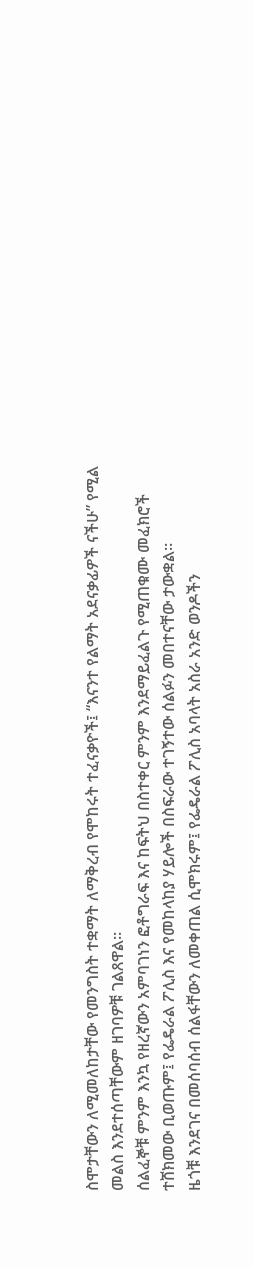ስሞታቸውን ለሚመለከታቸው የመንግስት ተቋማት ለማቅረብ የሞከሩት ተፈናቃዮች፤ “እናንተ የልማት አደናቃፊዎች ናችሁ” የሚል መልስ እንደተሰጣቸውም ዘገባዎቹ ገልጸዋል።
ሰልፈኞቹ ምንም እንኳ የዘረኛውን አምባገነን ፎቶግራፍ እና ከፍትህ በስተቀር ምንም እንደማይፈልጉ የሚጠቁሙ መፈክሮች ተሸክመው ቢወጡም፤ የፌዴራል ፖሊስ እና የመከላከያ ሃይሎች በስፍራው ተገኝተው ሰልፉን መበተናቸው ታውቋል።
ዜጎቹ እንደገና በመሰባሰብ ሰልፋቸውን ለመቀጠል ሲሞክሩም፤ የፌዴራል ፖሊስ አባላት አስራ አንድ ወንዶችን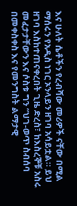እና ሁለት ሴቶችን የረብሻው መሪዎች ናቸው በሚል ማሰሩን የአዲስ ነገር ኦንላይን ዘገባ አሳይቷል። ይህ ዘገባ እስከተጠናቀረበት ጊዜ ድረስ፣ ከእስረኞቹ አስሩ መፈታታቸውን እና ሶስቱ ግን “ህገ-ወጥ ስብሰባ በመቀስቀስ እና የመንግስት ልማታዊ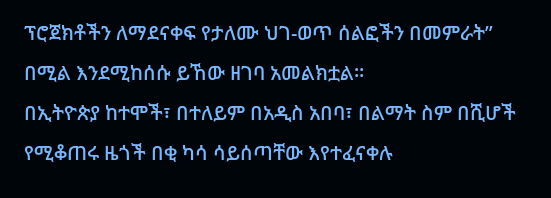ፕሮጀክቶችን ለማደናቀፍ የታለሙ ህገ-ወጥ ሰልፎችን በመምራት” በሚል እንደሚከሰሱ ይኸው ዘገባ አመልክቷል።
በኢትዮጵያ ከተሞች፣ በተለይም በአዲስ አበባ፣ በልማት ስም በሺሆች የሚቆጠሩ ዜጎች በቂ ካሳ ሳይሰጣቸው እየተፈናቀሉ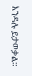እንዳሉ ይታወቃል።